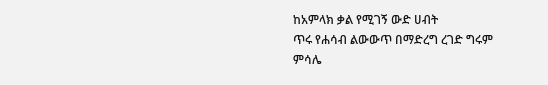ከአምላክ ቃል የሚገኝ ውድ ሀብት
ጥሩ የሐሳብ ልውውጥ በማድረግ ረገድ ግሩም ምሳሌ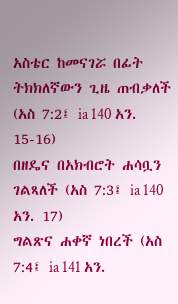አስቴር ከመናገሯ በፊት ትክክለኛውን ጊዜ ጠብቃለች (አስ 7:2፤ ia 140 አን. 15-16)
በዘዴና በአክብሮት ሐሳቧን ገልጻለች (አስ 7:3፤ ia 140 አን. 17)
ግልጽና ሐቀኛ ነበረች (አስ 7:4፤ ia 141 አን.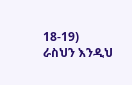18-19)
ራስህን እንዲህ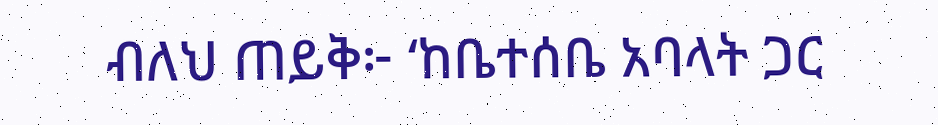ብለህ ጠይቅ፦ ‘ከቤተሰቤ አባላት ጋር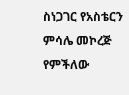ስነጋገር የአስቴርን ምሳሌ መኮረጅ የምችለው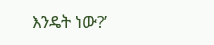እንዴት ነው?’